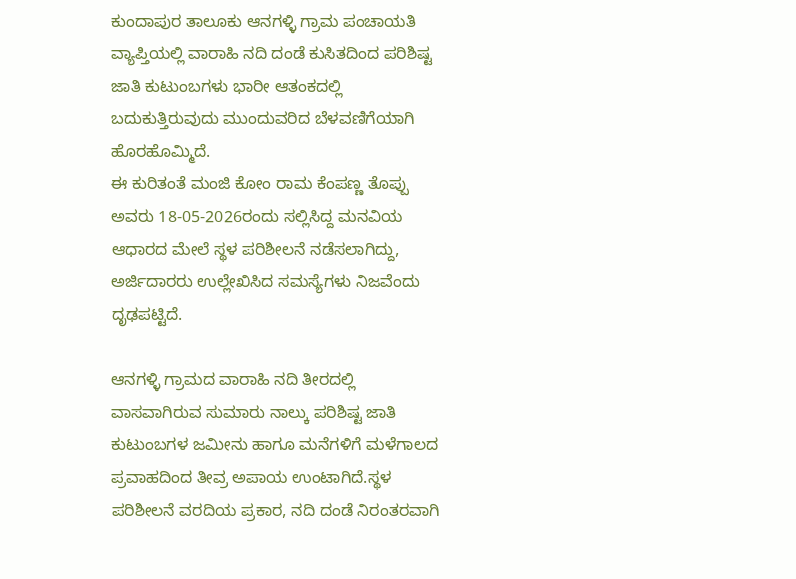ಕುಂದಾಪುರ ತಾಲೂಕು ಆನಗಳ್ಳಿ ಗ್ರಾಮ ಪಂಚಾಯತಿ ವ್ಯಾಪ್ತಿಯಲ್ಲಿ ವಾರಾಹಿ ನದಿ ದಂಡೆ ಕುಸಿತದಿಂದ ಪರಿಶಿಷ್ಟ ಜಾತಿ ಕುಟುಂಬಗಳು ಭಾರೀ ಆತಂಕದಲ್ಲಿ ಬದುಕುತ್ತಿರುವುದು ಮುಂದುವರಿದ ಬೆಳವಣಿಗೆಯಾಗಿ ಹೊರಹೊಮ್ಮಿದೆ.
ಈ ಕುರಿತಂತೆ ಮಂಜಿ ಕೋಂ ರಾಮ ಕೆಂಪಣ್ಣ ತೊಪ್ಪು ಅವರು 18-05-2026ರಂದು ಸಲ್ಲಿಸಿದ್ದ ಮನವಿಯ ಆಧಾರದ ಮೇಲೆ ಸ್ಥಳ ಪರಿಶೀಲನೆ ನಡೆಸಲಾಗಿದ್ದು, ಅರ್ಜಿದಾರರು ಉಲ್ಲೇಖಿಸಿದ ಸಮಸ್ಯೆಗಳು ನಿಜವೆಂದು ದೃಢಪಟ್ಟಿದೆ.

ಆನಗಳ್ಳಿ ಗ್ರಾಮದ ವಾರಾಹಿ ನದಿ ತೀರದಲ್ಲಿ ವಾಸವಾಗಿರುವ ಸುಮಾರು ನಾಲ್ಕು ಪರಿಶಿಷ್ಟ ಜಾತಿ ಕುಟುಂಬಗಳ ಜಮೀನು ಹಾಗೂ ಮನೆಗಳಿಗೆ ಮಳೆಗಾಲದ ಪ್ರವಾಹದಿಂದ ತೀವ್ರ ಅಪಾಯ ಉಂಟಾಗಿದೆ.ಸ್ಥಳ ಪರಿಶೀಲನೆ ವರದಿಯ ಪ್ರಕಾರ, ನದಿ ದಂಡೆ ನಿರಂತರವಾಗಿ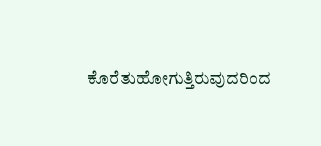ಕೊರೆತುಹೋಗುತ್ತಿರುವುದರಿಂದ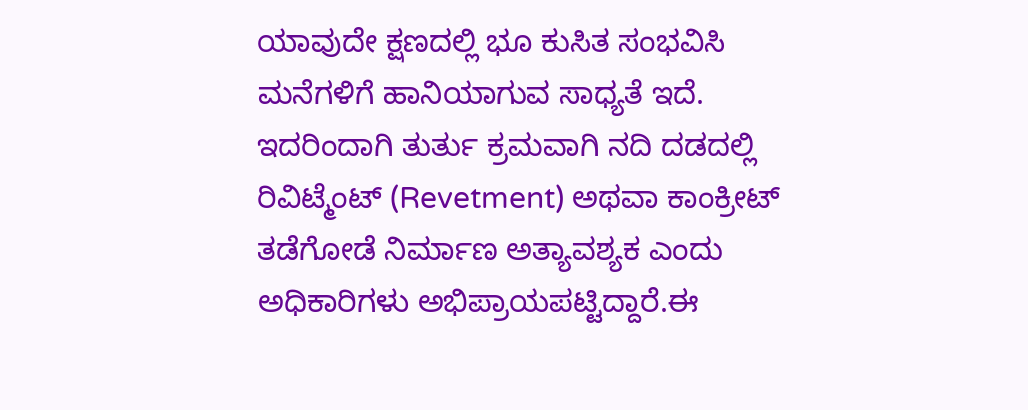ಯಾವುದೇ ಕ್ಷಣದಲ್ಲಿ ಭೂ ಕುಸಿತ ಸಂಭವಿಸಿ ಮನೆಗಳಿಗೆ ಹಾನಿಯಾಗುವ ಸಾಧ್ಯತೆ ಇದೆ.
ಇದರಿಂದಾಗಿ ತುರ್ತು ಕ್ರಮವಾಗಿ ನದಿ ದಡದಲ್ಲಿ ರಿವಿಟ್ಮೆಂಟ್ (Revetment) ಅಥವಾ ಕಾಂಕ್ರೀಟ್ ತಡೆಗೋಡೆ ನಿರ್ಮಾಣ ಅತ್ಯಾವಶ್ಯಕ ಎಂದು ಅಧಿಕಾರಿಗಳು ಅಭಿಪ್ರಾಯಪಟ್ಟಿದ್ದಾರೆ.ಈ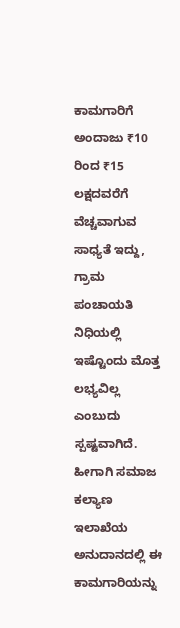ಕಾಮಗಾರಿಗೆ ಅಂದಾಜು ₹10 ರಿಂದ ₹15 ಲಕ್ಷದವರೆಗೆ ವೆಚ್ಚವಾಗುವ ಸಾಧ್ಯತೆ ಇದ್ದು, ಗ್ರಾಮ ಪಂಚಾಯತಿ ನಿಧಿಯಲ್ಲಿ ಇಷ್ಟೊಂದು ಮೊತ್ತ ಲಭ್ಯವಿಲ್ಲ ಎಂಬುದು ಸ್ಪಷ್ಟವಾಗಿದೆ. ಹೀಗಾಗಿ ಸಮಾಜ ಕಲ್ಯಾಣ ಇಲಾಖೆಯ ಅನುದಾನದಲ್ಲಿ ಈ ಕಾಮಗಾರಿಯನ್ನು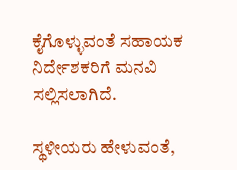ಕೈಗೊಳ್ಳುವಂತೆ ಸಹಾಯಕ ನಿರ್ದೇಶಕರಿಗೆ ಮನವಿ ಸಲ್ಲಿಸಲಾಗಿದೆ.

ಸ್ಥಳೀಯರು ಹೇಳುವಂತೆ,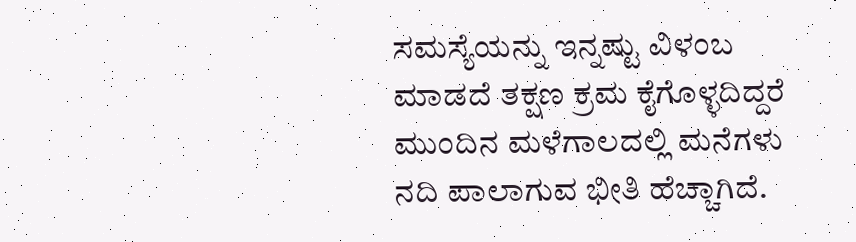ಸಮಸ್ಯೆಯನ್ನು ಇನ್ನಷ್ಟು ವಿಳಂಬ ಮಾಡದೆ ತಕ್ಷಣ ಕ್ರಮ ಕೈಗೊಳ್ಳದಿದ್ದರೆ ಮುಂದಿನ ಮಳೆಗಾಲದಲ್ಲಿ ಮನೆಗಳು ನದಿ ಪಾಲಾಗುವ ಭೀತಿ ಹೆಚ್ಚಾಗಿದೆ.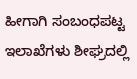ಹೀಗಾಗಿ ಸಂಬಂಧಪಟ್ಟ ಇಲಾಖೆಗಳು ಶೀಘ್ರದಲ್ಲಿ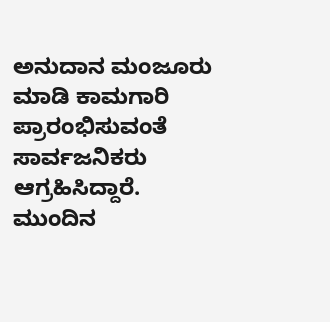ಅನುದಾನ ಮಂಜೂರು ಮಾಡಿ ಕಾಮಗಾರಿ ಪ್ರಾರಂಭಿಸುವಂತೆ ಸಾರ್ವಜನಿಕರು ಆಗ್ರಹಿಸಿದ್ದಾರೆ.
ಮುಂದಿನ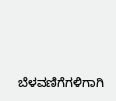ಬೆಳವಣಿಗೆಗಳಿಗಾಗಿ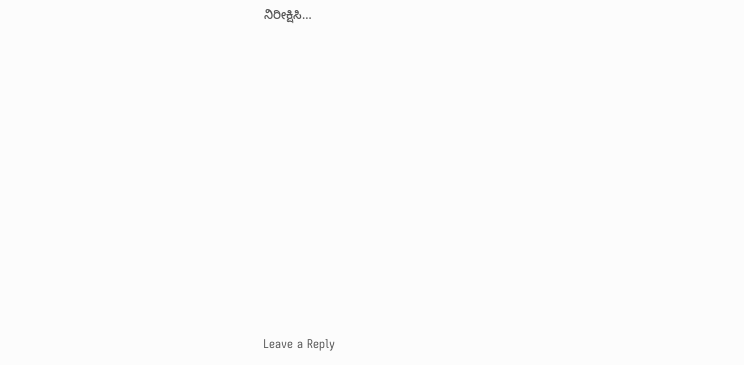ನಿರೀಕ್ಷಿಸಿ…















Leave a Reply